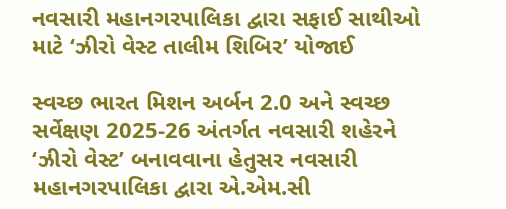નવસારી મહાનગરપાલિકા દ્વારા સફાઈ સાથીઓ માટે ‘ઝીરો વેસ્ટ તાલીમ શિબિર’ યોજાઈ

સ્વચ્છ ભારત મિશન અર્બન 2.0 અને સ્વચ્છ સર્વેક્ષણ 2025-26 અંતર્ગત નવસારી શહેરને ‘ઝીરો વેસ્ટ’ બનાવવાના હેતુસર નવસારી મહાનગરપાલિકા દ્વારા એ.એમ.સી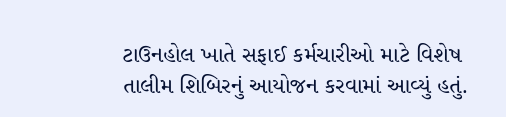ટાઉનહોલ ખાતે સફાઈ કર્મચારીઓ માટે વિશેષ તાલીમ શિબિરનું આયોજન કરવામાં આવ્યું હતું.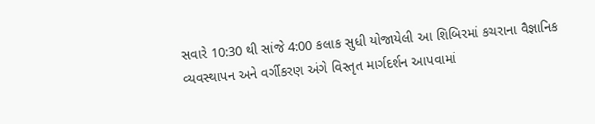સવારે 10:30 થી સાંજે 4:00 કલાક સુધી યોજાયેલી આ શિબિરમાં કચરાના વૈજ્ઞાનિક વ્યવસ્થાપન અને વર્ગીકરણ અંગે વિસ્તૃત માર્ગદર્શન આપવામાં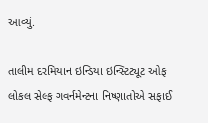આવ્યું.

તાલીમ દરમિયાન ઇન્ડિયા ઇન્સ્ટિટ્યૂટ ઓફ લોકલ સેલ્ફ ગવર્નમેન્ટના નિષ્ણાતોએ સફાઈ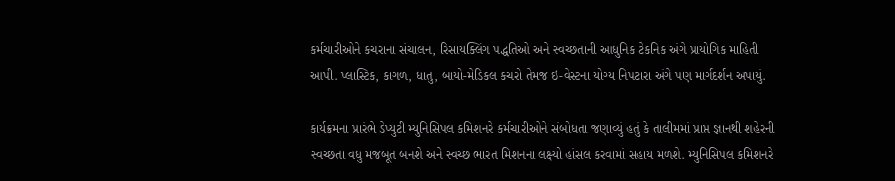કર્મચારીઓને કચરાના સંચાલન, રિસાયક્લિંગ પદ્ધતિઓ અને સ્વચ્છતાની આધુનિક ટેકનિક અંગે પ્રાયોગિક માહિતી આપી. પ્લાસ્ટિક, કાગળ, ધાતુ, બાયો-મેડિકલ કચરો તેમજ ઇ-વેસ્ટના યોગ્ય નિપટારા અંગે પણ માર્ગદર્શન અપાયું.

કાર્યક્રમના પ્રારંભે ડેપ્યુટી મ્યુનિસિપલ કમિશનરે કર્મચારીઓને સંબોધતા જણાવ્યું હતું કે તાલીમમાં પ્રાપ્ત જ્ઞાનથી શહેરની સ્વચ્છતા વધુ મજબૂત બનશે અને સ્વચ્છ ભારત મિશનના લક્ષ્યો હાંસલ કરવામાં સહાય મળશે. મ્યુનિસિપલ કમિશનરે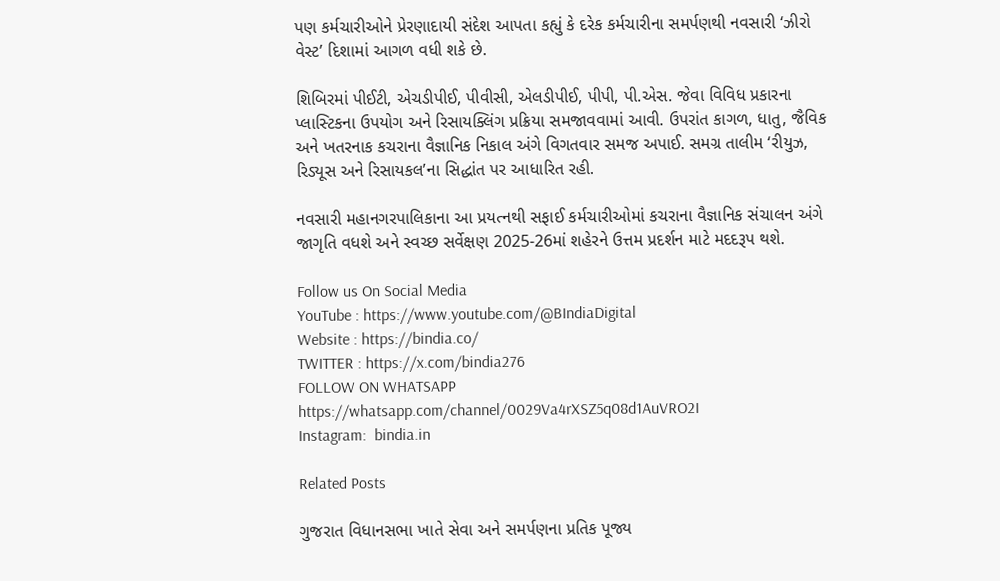પણ કર્મચારીઓને પ્રેરણાદાયી સંદેશ આપતા કહ્યું કે દરેક કર્મચારીના સમર્પણથી નવસારી ‘ઝીરો વેસ્ટ’ દિશામાં આગળ વધી શકે છે.

શિબિરમાં પીઈટી, એચડીપીઈ, પીવીસી, એલડીપીઈ, પીપી, પી.એસ. જેવા વિવિધ પ્રકારના પ્લાસ્ટિકના ઉપયોગ અને રિસાયક્લિંગ પ્રક્રિયા સમજાવવામાં આવી. ઉપરાંત કાગળ, ધાતુ, જૈવિક અને ખતરનાક કચરાના વૈજ્ઞાનિક નિકાલ અંગે વિગતવાર સમજ અપાઈ. સમગ્ર તાલીમ ‘રીયુઝ, રિડ્યૂસ અને રિસાયકલ’ના સિદ્ધાંત પર આધારિત રહી.

નવસારી મહાનગરપાલિકાના આ પ્રયત્નથી સફાઈ કર્મચારીઓમાં કચરાના વૈજ્ઞાનિક સંચાલન અંગે જાગૃતિ વધશે અને સ્વચ્છ સર્વેક્ષણ 2025-26માં શહેરને ઉત્તમ પ્રદર્શન માટે મદદરૂપ થશે.

Follow us On Social Media
YouTube : https://www.youtube.com/@BIndiaDigital
Website : https://bindia.co/
TWITTER : https://x.com/bindia276
FOLLOW ON WHATSAPP  https://whatsapp.com/channel/0029Va4rXSZ5q08d1AuVRO2I
Instagram:  bindia.in

Related Posts

ગુજરાત વિધાનસભા ખાતે સેવા અને સમર્પણના પ્રતિક પૂજ્ય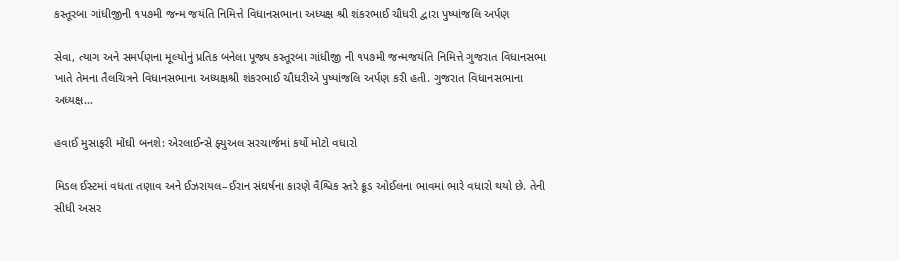કસ્તૂરબા ગાંધીજીની ૧૫૭મી જન્મ જયંતિ નિમિત્તે વિધાનસભાના અધ્યક્ષ શ્રી શંકરભાઈ ચૌધરી દ્વારા પુષ્પાંજલિ અર્પણ

સેવા, ત્યાગ અને સમર્પણના મૂલ્યોનું પ્રતિક બનેલા પૂજ્ય કસ્તૂરબા ગાંધીજી ની ૧૫૭મી જન્મજયંતિ નિમિત્તે ગુજરાત વિધાનસભા ખાતે તેમના તૈલચિત્રને વિધાનસભાના અધ્યક્ષશ્રી શંકરભાઈ ચૌધરીએ પુષ્પાંજલિ અર્પણ કરી હતી. ગુજરાત વિધાનસભાના અધ્યક્ષ…

હવાઈ મુસાફરી મોંઘી બનશે: એરલાઈન્સે ફ્યુઅલ સરચાર્જમાં કર્યો મોટો વધારો

મિડલ ઈસ્ટમાં વધતા તણાવ અને ઈઝરાયલ–ઈરાન સંઘર્ષના કારણે વૈશ્વિક સ્તરે ક્રૂડ ઓઈલના ભાવમાં ભારે વધારો થયો છે. તેની સીધી અસર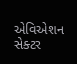એવિએશન સેક્ટર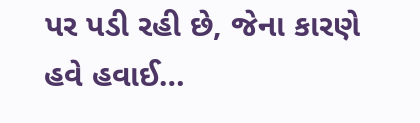પર પડી રહી છે, જેના કારણે હવે હવાઈ…